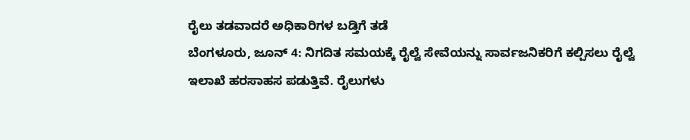ರೈಲು ತಡವಾದರೆ ಅಧಿಕಾರಿಗಳ ಬಡ್ತಿಗೆ ತಡೆ
ಬೆಂಗಳೂರು, ಜೂನ್ 4: ನಿಗದಿತ ಸಮಯಕ್ಕೆ ರೈಲ್ವೆ ಸೇವೆಯನ್ನು ಸಾರ್ವಜನಿಕರಿಗೆ ಕಲ್ಪಿಸಲು ರೈಲ್ವೆ ಇಲಾಖೆ ಹರಸಾಹಸ ಪಡುತ್ತಿವೆ. ರೈಲುಗಳು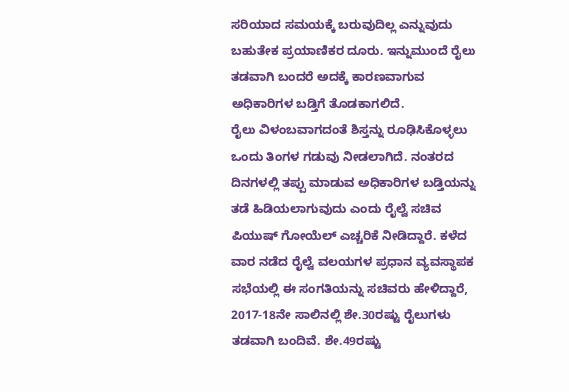ಸರಿಯಾದ ಸಮಯಕ್ಕೆ ಬರುವುದಿಲ್ಲ ಎನ್ನುವುದು ಬಹುತೇಕ ಪ್ರಯಾಣಿಕರ ದೂರು. ಇನ್ನುಮುಂದೆ ರೈಲು ತಡವಾಗಿ ಬಂದರೆ ಅದಕ್ಕೆ ಕಾರಣವಾಗುವ ಅಧಿಕಾರಿಗಳ ಬಡ್ತಿಗೆ ತೊಡಕಾಗಲಿದೆ.
ರೈಲು ವಿಳಂಬವಾಗದಂತೆ ಶಿಸ್ತನ್ನು ರೂಢಿಸಿಕೊಳ್ಳಲು ಒಂದು ತಿಂಗಳ ಗಡುವು ನೀಡಲಾಗಿದೆ. ನಂತರದ ದಿನಗಳಲ್ಲಿ ತಪ್ಪು ಮಾಡುವ ಅಧಿಕಾರಿಗಳ ಬಡ್ತಿಯನ್ನು ತಡೆ ಹಿಡಿಯಲಾಗುವುದು ಎಂದು ರೈಲ್ವೆ ಸಚಿವ ಪಿಯುಷ್ ಗೋಯೆಲ್ ಎಚ್ಚರಿಕೆ ನೀಡಿದ್ದಾರೆ. ಕಳೆದ ವಾರ ನಡೆದ ರೈಲ್ವೆ ವಲಯಗಳ ಪ್ರಧಾನ ವ್ಯವಸ್ಥಾಪಕ ಸಭೆಯಲ್ಲಿ ಈ ಸಂಗತಿಯನ್ನು ಸಚಿವರು ಹೇಳಿದ್ದಾರೆ,
2017-18ನೇ ಸಾಲಿನಲ್ಲಿ ಶೇ.30ರಷ್ಟು ರೈಲುಗಳು ತಡವಾಗಿ ಬಂದಿವೆ. ಶೇ.49ರಷ್ಟು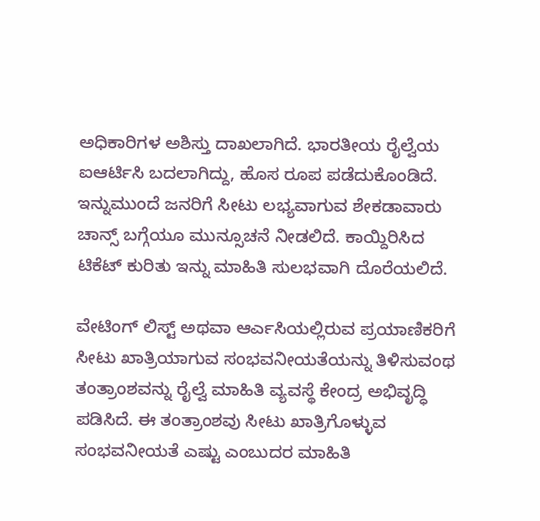ಅಧಿಕಾರಿಗಳ ಅಶಿಸ್ತು ದಾಖಲಾಗಿದೆ. ಭಾರತೀಯ ರೈಲ್ವೆಯ ಐಆರ್ಟಿಸಿ ಬದಲಾಗಿದ್ದು, ಹೊಸ ರೂಪ ಪಡೆದುಕೊಂಡಿದೆ. ಇನ್ನುಮುಂದೆ ಜನರಿಗೆ ಸೀಟು ಲಭ್ಯವಾಗುವ ಶೇಕಡಾವಾರು ಚಾನ್ಸ್ ಬಗ್ಗೆಯೂ ಮುನ್ಸೂಚನೆ ನೀಡಲಿದೆ. ಕಾಯ್ದಿರಿಸಿದ ಟಿಕೆಟ್ ಕುರಿತು ಇನ್ನು ಮಾಹಿತಿ ಸುಲಭವಾಗಿ ದೊರೆಯಲಿದೆ.

ವೇಟಿಂಗ್ ಲಿಸ್ಟ್ ಅಥವಾ ಆರ್ಎಸಿಯಲ್ಲಿರುವ ಪ್ರಯಾಣಿಕರಿಗೆ ಸೀಟು ಖಾತ್ರಿಯಾಗುವ ಸಂಭವನೀಯತೆಯನ್ನು ತಿಳಿಸುವಂಥ ತಂತ್ರಾಂಶವನ್ನು ರೈಲ್ವೆ ಮಾಹಿತಿ ವ್ಯವಸ್ಥೆ ಕೇಂದ್ರ ಅಭಿವೃದ್ಧಿ ಪಡಿಸಿದೆ. ಈ ತಂತ್ರಾಂಶವು ಸೀಟು ಖಾತ್ರಿಗೊಳ್ಳುವ ಸಂಭವನೀಯತೆ ಎಷ್ಟು ಎಂಬುದರ ಮಾಹಿತಿ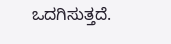ಒದಗಿಸುತ್ತದೆ.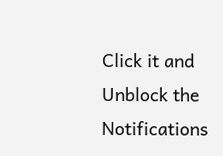Click it and Unblock the Notifications